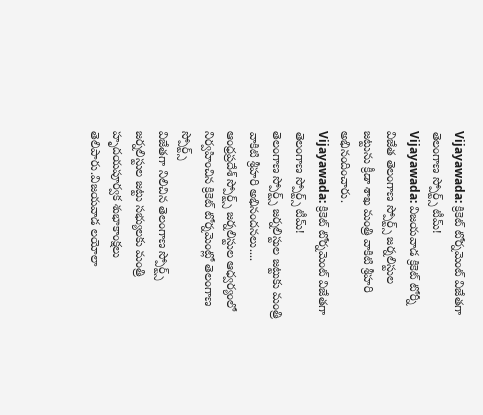Vijayawada: క్రికెట్ టోర్నమెంట్ విజేతగా తెలంగాణ స్పోర్ట్స్ టీమ్!
Vijayawada: విజయవాడ క్రికెట్ టోర్నీ విజేత తెలంగాణ స్పోర్ట్స్ జర్నలిస్టుల జట్టును క్రీడా శాఖ మంత్రి వాకిటి శ్రీహరి అభినందించారు.
Vijayawada: క్రికెట్ టోర్నమెంట్ విజేతగా తెలంగాణ స్పోర్ట్స్ టీమ్!
తెలంగాణ స్పోర్ట్స్ జర్నలిస్టుల జట్టుకు మంత్రి వాకిటి శ్రీహరి అభినందనలు....
ఆంధ్రప్రదేశ్ స్పోర్ట్స్ జర్నలిస్టుల ఆధ్వర్యంలో నిర్వహించిన క్రికెట్ టోర్నమెంట్లో తెలంగాణ స్పోర్ట్స్
విజేతగా నిలిచిన తెలంగాణ స్పోర్ట్స్ జర్నలిస్టుల జట్టు సభ్యులకు మంత్రి హృదయపూర్వక శుభాకాంక్షలు తెలిపారు.విజయవాడ లయోలా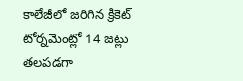కాలేజీలో జరిగిన క్రికెట్ టోర్నమెంట్లో 14 జట్లు తలపడగా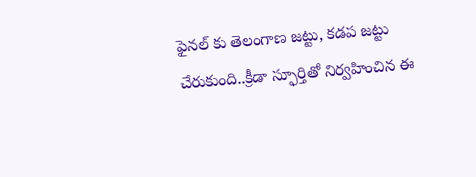ఫైనల్ కు తెలంగాణ జట్టు, కడప జట్టు చేరుకుంది..క్రీడా స్ఫూర్తితో నిర్వహించిన ఈ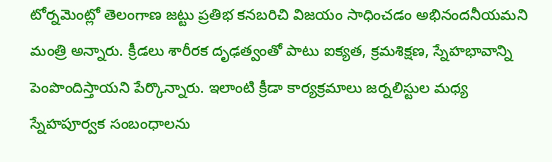టోర్నమెంట్లో తెలంగాణ జట్టు ప్రతిభ కనబరిచి విజయం సాధించడం అభినందనీయమని మంత్రి అన్నారు. క్రీడలు శారీరక దృఢత్వంతో పాటు ఐక్యత, క్రమశిక్షణ, స్నేహభావాన్ని పెంపొందిస్తాయని పేర్కొన్నారు. ఇలాంటి క్రీడా కార్యక్రమాలు జర్నలిస్టుల మధ్య స్నేహపూర్వక సంబంధాలను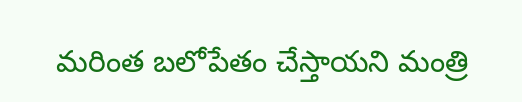మరింత బలోపేతం చేస్తాయని మంత్రి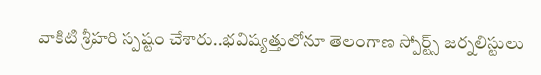వాకిటి శ్రీహరి స్పష్టం చేశారు..భవిష్యత్తులోనూ తెలంగాణ స్పోర్ట్స్ జర్నలిస్టులు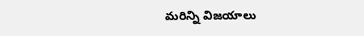మరిన్ని విజయాలు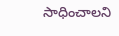సాధించాలని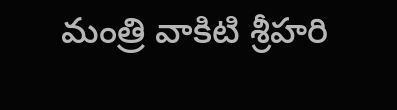మంత్రి వాకిటి శ్రీహరి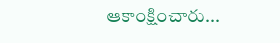ఆకాంక్షించారు...